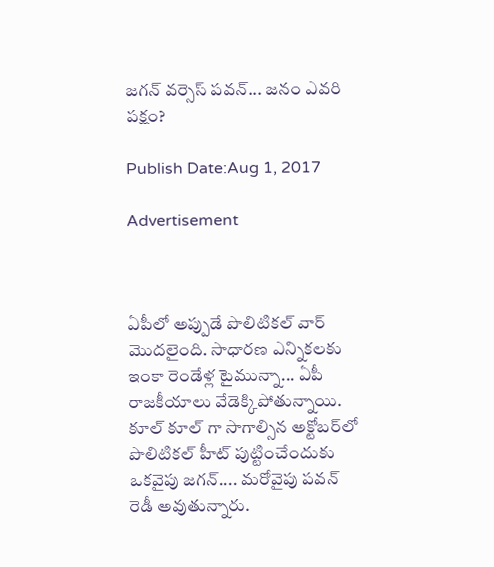జగన్‌‌‌ వర్సెస్‌ పవన్‌... జనం ఎవరి పక్షం?

Publish Date:Aug 1, 2017

Advertisement



ఏపీలో అప్పుడే పొలిటికల్‌ వార్‌ మొదలైంది. సాధారణ ఎన్నికలకు ఇంకా రెండేళ్ల టైమున్నా... ఏపీ రాజకీయాలు వేడెక్కిపోతున్నాయి. కూల్ కూల్ గా సాగాల్సిన అక్టోబర్‌లో పొలిటికల్‌ హీట్‌ పుట్టించేందుకు ఒకవైపు జగన్‌.... మరోవైపు పవన్ రెడీ అవుతున్నారు.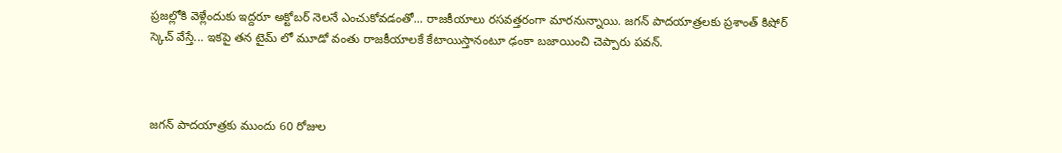ప్రజల్లోకి వెళ్లేందుకు ఇద్దరూ అక్టోబర్‌ నెలనే ఎంచుకోవడంతో... రాజకీయాలు రసవత్తరంగా మారనున్నాయి. జగన్‌ పాదయాత్రలకు ప్రశాంత్ కిషోర్ స్కెచ్ వేస్తే... ఇకపై తన టైమ్ లో మూడో వంతు రాజకీయాలకే కేటాయిస్తానంటూ ఢంకా బజాయించి చెప్పారు పవన్.



జగన్ పాదయాత్రకు ముందు 60 రోజుల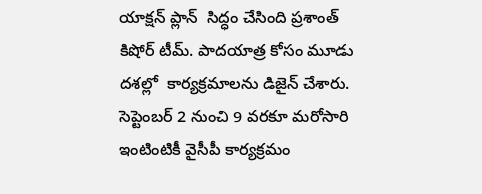యాక్షన్ ప్లాన్  సిద్ధం చేసింది ప్రశాంత్ కిషోర్ టీమ్. పాదయాత్ర కోసం మూడు దశల్లో  కార్యక్రమాలను డిజైన్ చేశారు. సెప్టెంబర్ 2 నుంచి 9 వరకూ మరోసారి ఇంటింటికీ వైసీపీ కార్యక్రమం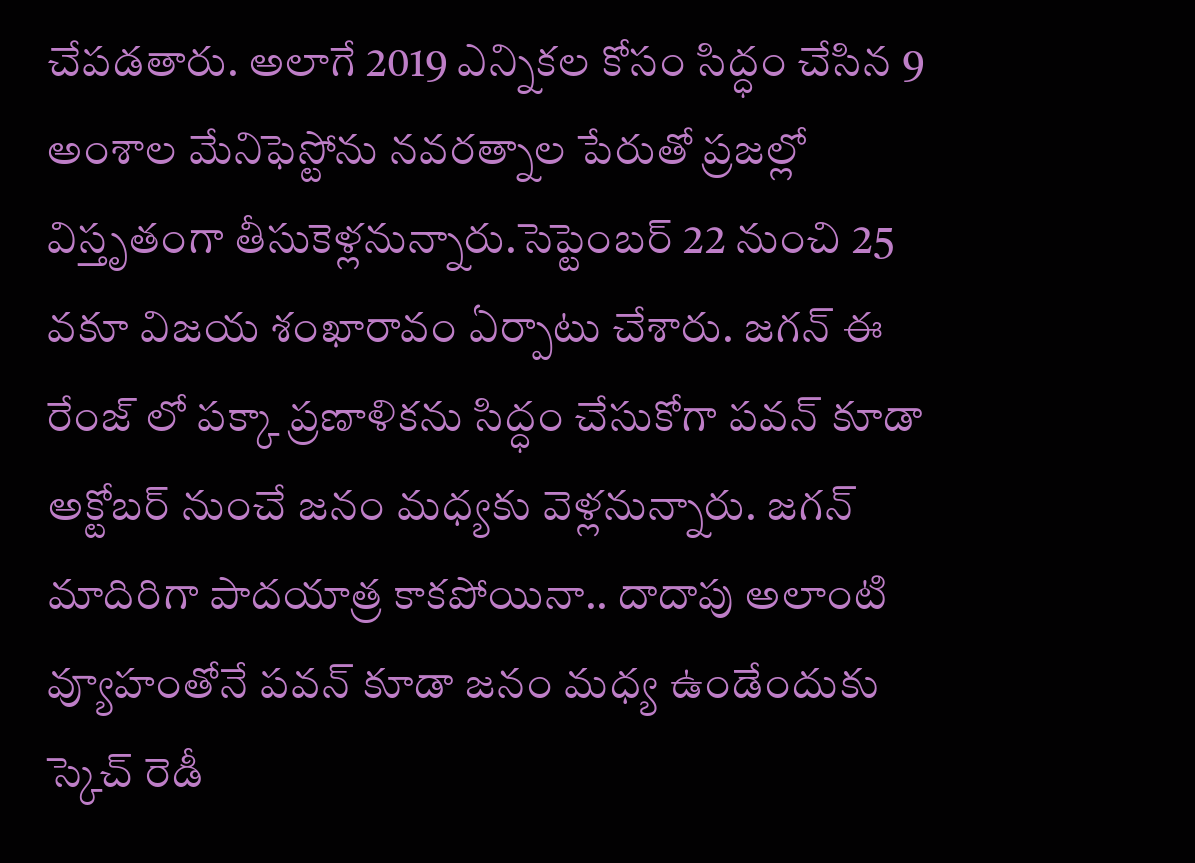చేపడతారు. అలాగే 2019 ఎన్నికల కోసం సిద్ధం చేసిన 9 అంశాల మేనిఫెస్టోను నవరత్నాల పేరుతో ప్రజల్లో విస్తృతంగా తీసుకెళ్లనున్నారు.సెప్టెంబర్ 22 నుంచి 25 వకూ విజయ శంఖారావం ఏర్పాటు చేశారు. జగన్ ఈ రేంజ్ లో పక్కా ప్రణాళికను సిద్ధం చేసుకోగా పవన్ కూడా అక్టోబర్ నుంచే జనం మధ్యకు వెళ్లనున్నారు. జగన్‌ మాదిరిగా పాదయాత్ర కాకపోయినా.. దాదాపు అలాంటి వ్యూహంతోనే పవన్ కూడా జనం మధ్య ఉండేందుకు స్కెచ్‌ రెడీ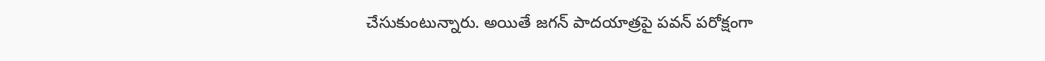చేసుకుంటున్నారు. అయితే జగన్‌ పాదయాత్రపై పవన్‌ పరోక్షంగా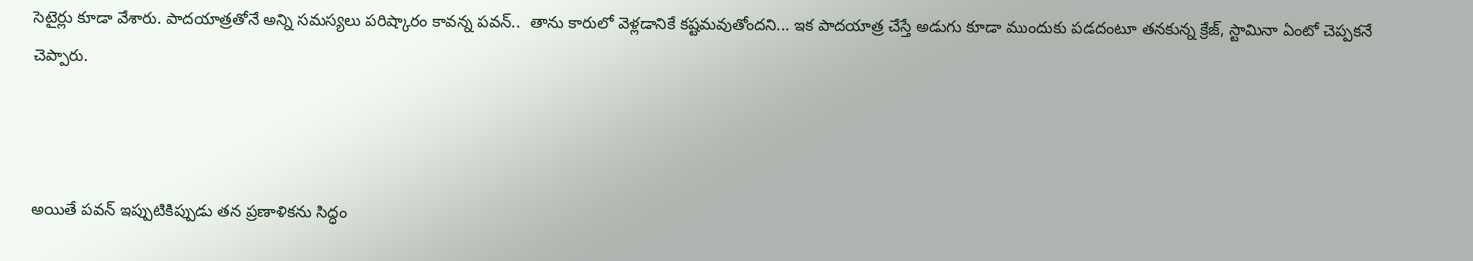సెటైర్లు కూడా వేశారు. పాదయాత్రతోనే అన్ని సమస్యలు పరిష్కారం కావన్న పవన్..  తాను కారులో వెళ్లడానికే కష్టమవుతోందని... ఇక పాదయాత్ర చేస్తే అడుగు కూడా ముందుకు పడదంటూ తనకున్న క్రేజ్‌, స్టామినా ఏంటో చెప్పకనే చెప్పారు.



అయితే పవన్ ఇప్పుటికిప్పుడు తన ప్రణాళికను సిద్ధం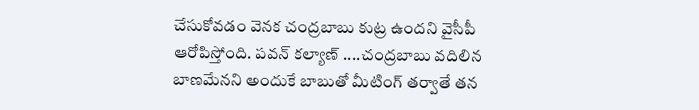చేసుకోవడం వెనక చంద్రబాబు కుట్ర ఉందని వైసీపీ ఆరోపిస్తోంది. పవన్ కల్యాణ్‌ ....చంద్రబాబు వదిలిన బాణమేనని అందుకే బాబుతో మీటింగ్ తర్వాతే తన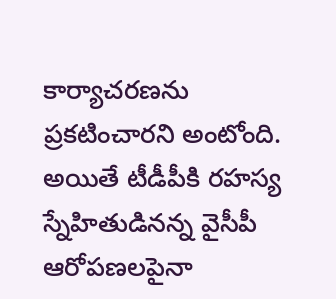కార్యాచరణను ప్రకటించారని అంటోంది. అయితే టీడీపీకి రహస్య స్నేహితుడినన్న వైసీపీ ఆరోపణలపైనా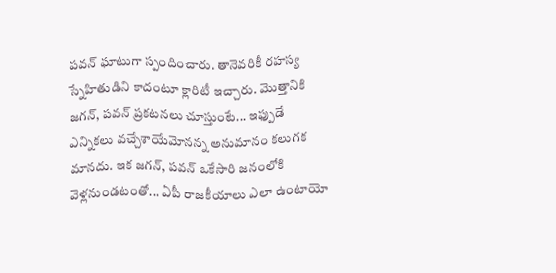పవన్‌ ఘాటుగా స్పందించారు. తానెవరికీ రహస్య స్నేహితుడిని కాదంటూ క్లారిటీ ఇచ్చారు. మొత్తానికి జగన్‌, పవన్‌ ప్రకటనలు చూస్తుంటే... ఇఫ్పుడే ఎన్నికలు వచ్చేశాయేమోనన్న అనుమానం కలుగక మానదు. ఇక జగన్‌, పవన్‌ ఒకేసారి జనంలోకి వెళ్లనుండటంతో... ఏపీ రాజకీయాలు ఎలా ఉంటాయో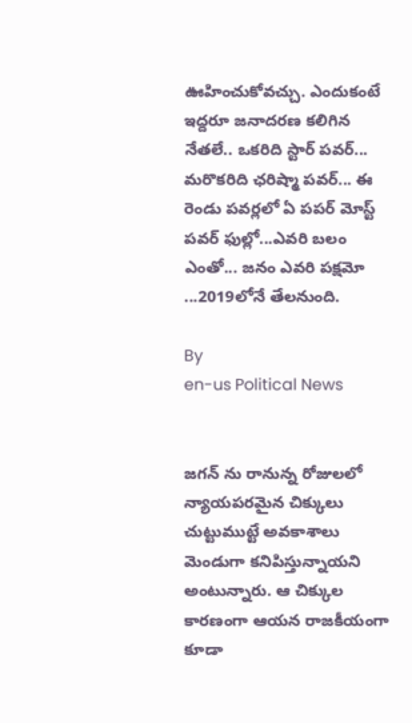ఊహించుకోవచ్చు. ఎందుకంటే ఇద్దరూ జనాదరణ కలిగిన నేతలే.. ఒకరిది స్టార్ పవర్... మరొకరిది ఛరిష్మా పవర్... ఈ రెండు పవర్లలో ఏ పపర్ మోస్ట్ పవర్ ఫుల్లో...ఎవరి బలం ఎంతో... జనం ఎవరి పక్షమో ...2019లోనే తేలనుంది.

By
en-us Political News


జగన్ ను రానున్న రోజులలో న్యాయపరమైన చిక్కులు చుట్టుముట్టే అవకాశాలు మెండుగా కనిపిస్తున్నాయని అంటున్నారు. ఆ చిక్కుల కారణంగా ఆయన రాజకీయంగా కూడా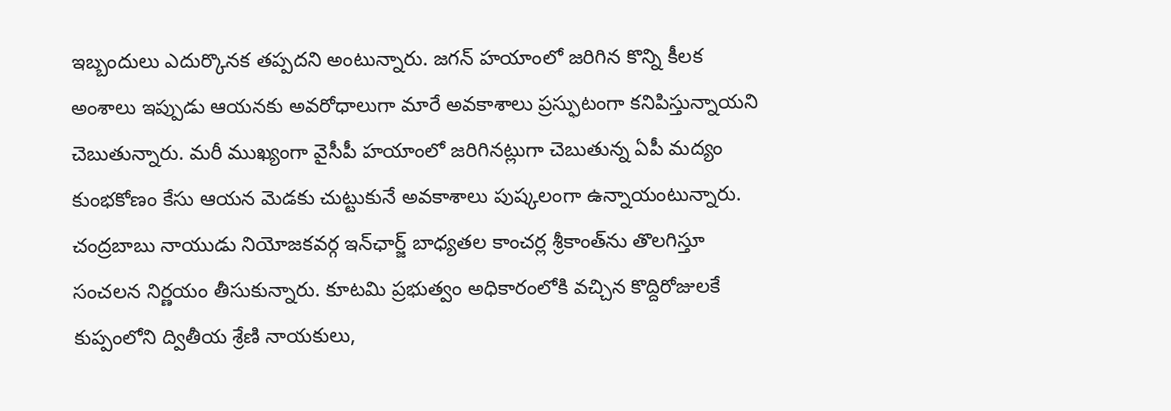ఇబ్బందులు ఎదుర్కొనక తప్పదని అంటున్నారు. జగన్ హయాంలో జరిగిన కొన్ని కీలక అంశాలు ఇప్పుడు ఆయనకు అవరోధాలుగా మారే అవకాశాలు ప్రస్ఫుటంగా కనిపిస్తున్నాయని చెబుతున్నారు. మరీ ముఖ్యంగా వైసీపీ హయాంలో జరిగినట్లుగా చెబుతున్న ఏపీ మద్యం కుంభకోణం కేసు ఆయన మెడకు చుట్టుకునే అవకాశాలు పుష్కలంగా ఉన్నాయంటున్నారు.
చంద్రబాబు నాయుడు నియోజకవర్గ ఇన్‌ఛార్జ్ బాధ్యతల కాంచర్ల శ్రీకాంత్‌ను తొలగిస్తూ సంచలన నిర్ణయం తీసుకున్నారు. కూటమి ప్రభుత్వం అధికారంలోకి వచ్చిన కొద్దిరోజులకే కుప్పంలోని ద్వితీయ శ్రేణి నాయకులు,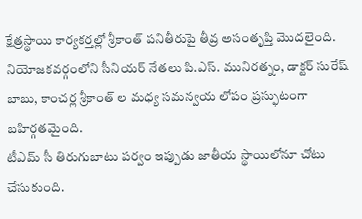క్షేత్రస్థాయి కార్యకర్తల్లో శ్రీకాంత్ పనితీరుపై తీవ్ర అసంతృప్తి మొదలైంది. నియోజకవర్గంలోని సీనియర్ నేతలు పి.ఎస్. మునిరత్నం, డాక్టర్ సురేష్ బాబు, కాంచర్ల శ్రీకాంత్ ల మధ్య సమన్వయ లోపం ప్రస్ఫుటంగా బహిర్గతమైంది.
టీఎమ్ సీ తిరుగుబాటు పర్వం ఇప్పుడు జాతీయ స్థాయిలోనూ చోటు చేసుకుంది.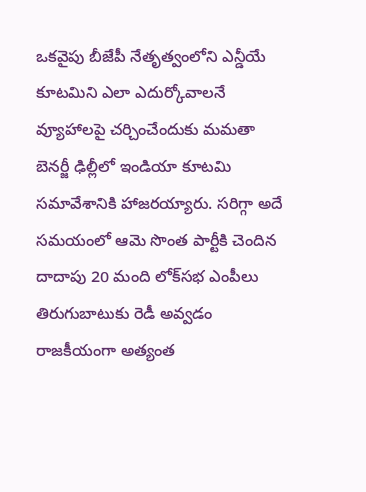ఒకవైపు బీజేపీ నేతృత్వంలోని ఎన్డీయే కూటమిని ఎలా ఎదుర్కోవాలనే వ్యూహాలపై చర్చించేందుకు మమతా బెనర్జీ ఢిల్లీలో ఇండియా కూటమి సమావేశానికి హాజరయ్యారు. సరిగ్గా అదే సమయంలో ఆమె సొంత పార్టీకి చెందిన దాదాపు 20 మంది లోక్‌సభ ఎంపీలు తిరుగుబాటుకు రెడీ అవ్వడం రాజకీయంగా అత్యంత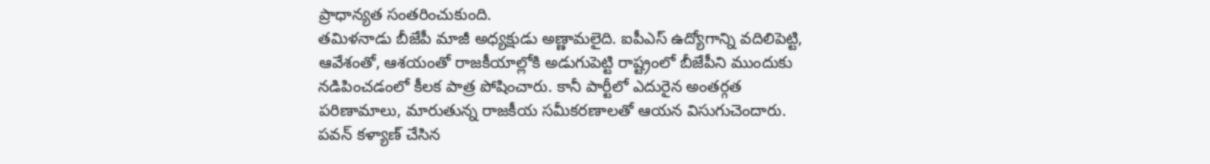ప్రాధాన్యత సంతరించుకుంది.
తమిళనాడు బీజేపీ మాజీ అధ్యక్షుడు అణ్ణామలైది. ఐపీఎస్ ఉద్యోగాన్ని వదిలిపెట్టి, ఆవేశంతో, ఆశయంతో రాజకీయాల్లోకి అడుగుపెట్టి రాష్ట్రంలో బీజేపీని ముందుకు నడిపించడంలో కీలక పాత్ర పోషించారు. కానీ పార్టీలో ఎదురైన అంతర్గత పరిణామాలు, మారుతున్న రాజకీయ సమీకరణాలతో ఆయన విసుగుచెందారు.
పవన్ కళ్యాణ్ చేసిన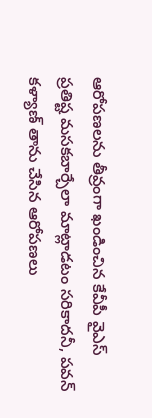ఆరోపణలను తీవ్రంగా ఖండించిన కేవీపీ వైఎస్ ప్రతిష్ట మసకబార్చేలా మాట్లాడటం సరికాదనీ, పవన్ కళ్యాణ్ తాను చేసిన ఆరోపణలు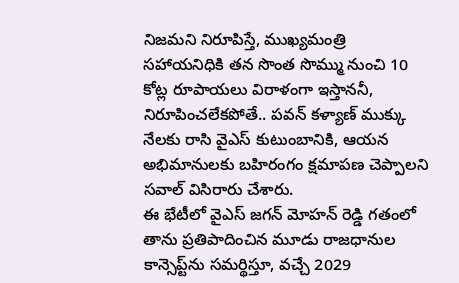నిజమని నిరూపిస్తే, ముఖ్యమంత్రి సహాయనిధికి తన సొంత సొమ్ము నుంచి 10 కోట్ల రూపాయలు విరాళంగా ఇస్తాననీ, నిరూపించలేకపోతే.. పవన్ కళ్యాణ్ ముక్కు నేలకు రాసి వైఎస్ కుటుంబానికి, ఆయన అభిమానులకు బహిరంగం క్షమాపణ చెప్పాలని సవాల్ విసిరారు చేశారు.
ఈ భేటీలో వైఎస్ జగన్ మోహన్ రెడ్డి గతంలో తాను ప్రతిపాదించిన మూడు రాజధానుల కాన్సెప్ట్‌ను సమర్థిస్తూ, వచ్చే 2029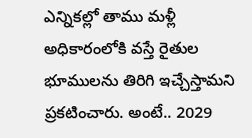ఎన్నికల్లో తాము మళ్లీ అధికారంలోకి వస్తే రైతుల భూములను తిరిగి ఇచ్చేస్తామని ప్రకటించారు. అంటే.. 2029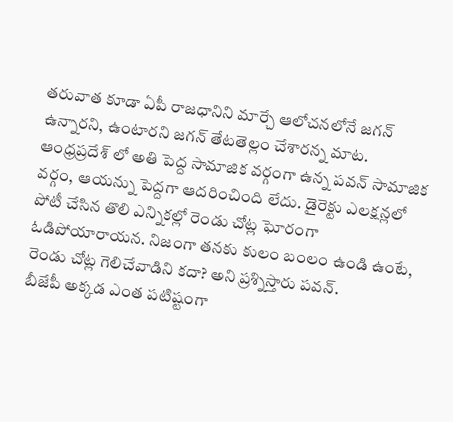తరువాత కూడా ఏపీ రాజధానిని మార్చే ఆలోచనలోనే జగన్ ఉన్నారని, ఉంటారని జగన్ తేటతెల్లం చేశారన్న మాట.
ఆంధ్రప్రదేశ్ లో అతి పెద్ద సామాజిక వర్గంగా ఉన్న పవన్ సామాజిక వర్గం, ఆయన్ను పెద్దగా ఆదరించింది లేదు. డైరెక్టు ఎలక్షన్లలో పోటీ చేసిన తొలి ఎన్నికల్లో రెండు చోట్ల ఘోరంగా ఓడిపోయారాయన. నిజంగా తనకు కులం బంలం ఉండి ఉంటే, రెండు చోట్ల గెలిచేవాడిని కదా? అని ప్రశ్నిస్తారు పవన్.
బీజేపీ అక్కడ ఎంత పటిష్టంగా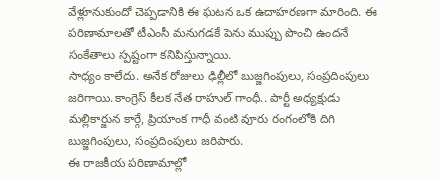వేళ్లూనుకుందో చెప్పడానికి ఈ ఘటన ఒక ఉదాహరణగా మారింది. ఈ పరిణామాలతో టీఎంసీ మనుగడకే పెను ముప్పు పొంచి ఉందనే సంకేతాలు స్పష్టంగా కనిపిస్తున్నాయి.
సాధ్యం కాలేదు. అనేక రోజులు ఢిల్లీలో బుజ్జగింపులు, సంప్రదింపులు జరిగాయి.కాంగ్రెస్ కీలక నేత రాహుల్ గాంధీ.. పార్టీ అధ్యక్షుడు మల్లికార్జున కార్గే, ప్రియాంక గాధీ వంటి వూరు రంగంలోకి దిగి బుజ్జగింపులు, సంప్రదింపులు జరిపారు.
ఈ రాజకీయ పరిణామాల్లో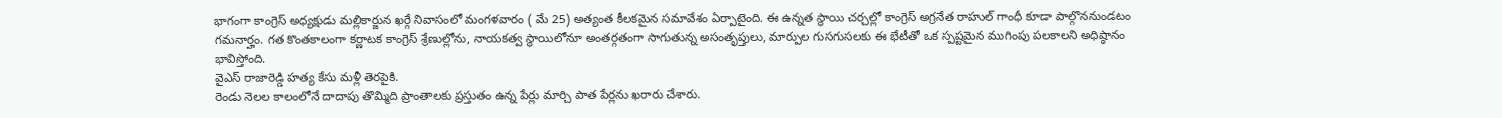భాగంగా కాంగ్రెస్ అధ్యక్షుడు మల్లికార్జున ఖర్గే నివాసంలో మంగళవారం ( మే 25) అత్యంత కీలకమైన సమావేశం ఏర్పాటైంది. ఈ ఉన్నత స్థాయి చర్చల్లో కాంగ్రెస్ అగ్రనేత రాహుల్ గాంధీ కూడా పాల్గొననుండటం గమనార్హం. గత కొంతకాలంగా కర్ణాటక కాంగ్రెస్ శ్రేణుల్లోను, నాయకత్వ స్థాయిలోనూ అంతర్గతంగా సాగుతున్న అసంతృప్తులు, మార్పుల గుసగుసలకు ఈ భేటీతో ఒక స్పష్టమైన ముగింపు పలకాలని అధిష్ఠానం భావిస్తోంది.
వైఎస్ రాజారెడ్డి హ‌త్య కేసు మ‌ళ్లీ తెర‌పైకి.
రెండు నెలల కాలంలోనే దాదాపు తొమ్మిది ప్రాంతాలకు ప్రస్తుతం ఉన్న పేర్లు మార్చి పాత పేర్లను ఖరారు చేశారు.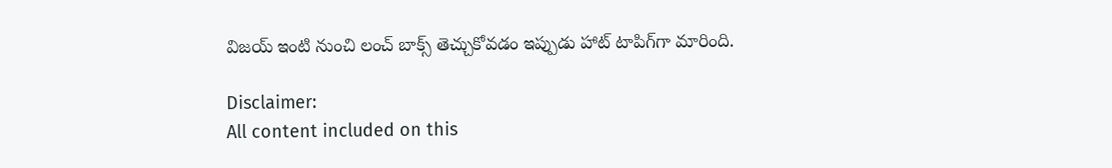విజ‌య్ ఇంటి నుంచి లంచ్ బాక్స్ తెచ్చుకోవ‌డం ఇప్పుడు హాట్ టాపిగ్‌గా మారింది.

Disclaimer:
All content included on this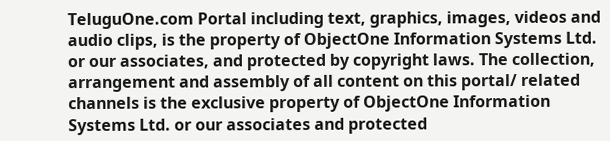TeluguOne.com Portal including text, graphics, images, videos and audio clips, is the property of ObjectOne Information Systems Ltd. or our associates, and protected by copyright laws. The collection, arrangement and assembly of all content on this portal/ related channels is the exclusive property of ObjectOne Information Systems Ltd. or our associates and protected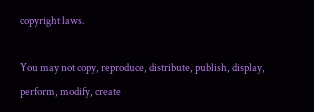copyright laws.

You may not copy, reproduce, distribute, publish, display, perform, modify, create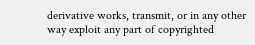derivative works, transmit, or in any other way exploit any part of copyrighted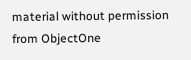material without permission from ObjectOne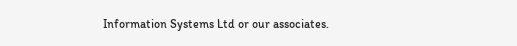Information Systems Ltd or our associates.